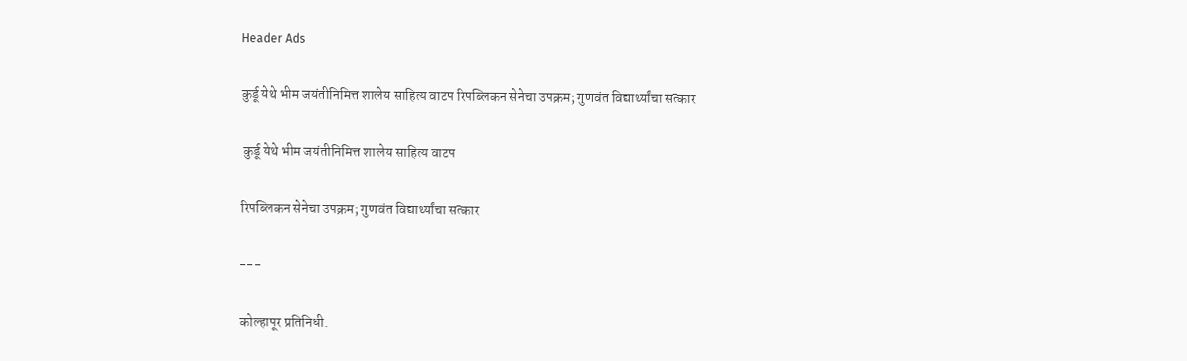Header Ads

कुर्डू येथे भीम जयंतीनिमित्त शालेय साहित्य वाटप रिपब्लिकन सेनेचा उपक्रम; गुणवंत विद्यार्थ्यांचा सत्कार

 कुर्डू येथे भीम जयंतीनिमित्त शालेय साहित्य वाटप

रिपब्लिकन सेनेचा उपक्रम; गुणवंत विद्यार्थ्यांचा सत्कार

---

कोल्हापूर प्रतिनिधी.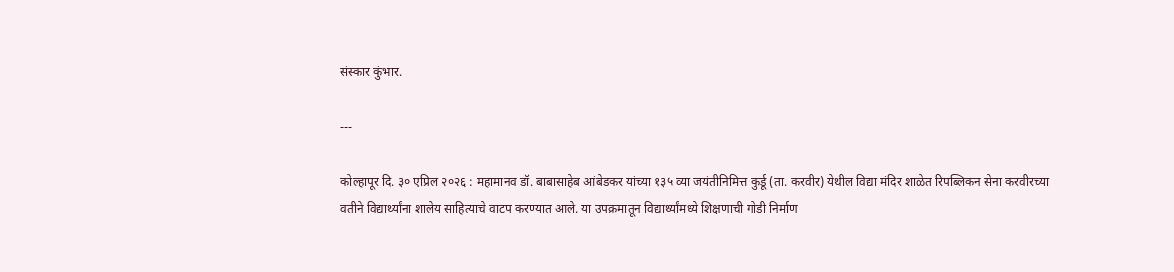संस्कार कुंभार.

---

कोल्हापूर दि. ३० एप्रिल २०२६ : महामानव डॉ. बाबासाहेब आंबेडकर यांच्या १३५ व्या जयंतीनिमित्त कुर्डू (ता. करवीर) येथील विद्या मंदिर शाळेत रिपब्लिकन सेना करवीरच्या वतीने विद्यार्थ्यांना शालेय साहित्याचे वाटप करण्यात आले. या उपक्रमातून विद्यार्थ्यांमध्ये शिक्षणाची गोडी निर्माण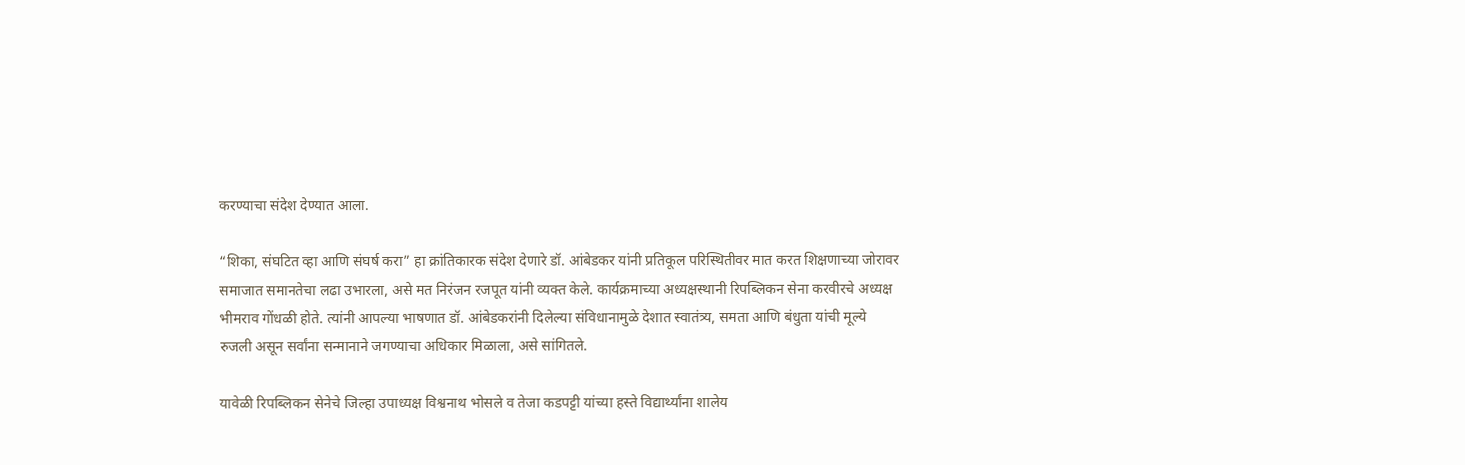करण्याचा संदेश देण्यात आला.

“शिका, संघटित व्हा आणि संघर्ष करा” हा क्रांतिकारक संदेश देणारे डॉ. आंबेडकर यांनी प्रतिकूल परिस्थितीवर मात करत शिक्षणाच्या जोरावर समाजात समानतेचा लढा उभारला, असे मत निरंजन रजपूत यांनी व्यक्त केले. कार्यक्रमाच्या अध्यक्षस्थानी रिपब्लिकन सेना करवीरचे अध्यक्ष भीमराव गोंधळी होते. त्यांनी आपल्या भाषणात डॉ. आंबेडकरांनी दिलेल्या संविधानामुळे देशात स्वातंत्र्य, समता आणि बंधुता यांची मूल्ये रुजली असून सर्वांना सन्मानाने जगण्याचा अधिकार मिळाला, असे सांगितले.

यावेळी रिपब्लिकन सेनेचे जिल्हा उपाध्यक्ष विश्वनाथ भोसले व तेजा कडपट्टी यांच्या हस्ते विद्यार्थ्यांना शालेय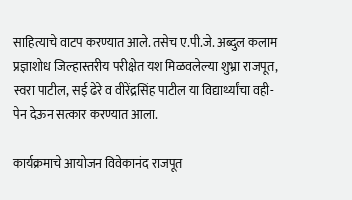साहित्याचे वाटप करण्यात आले. तसेच ए.पी.जे. अब्दुल कलाम प्रज्ञाशोध जिल्हास्तरीय परीक्षेत यश मिळवलेल्या शुभ्रा राजपूत, स्वरा पाटील, सई ढेरे व वीरेंद्रसिंह पाटील या विद्यार्थ्यांचा वही-पेन देऊन सत्कार करण्यात आला.

कार्यक्रमाचे आयोजन विवेकानंद राजपूत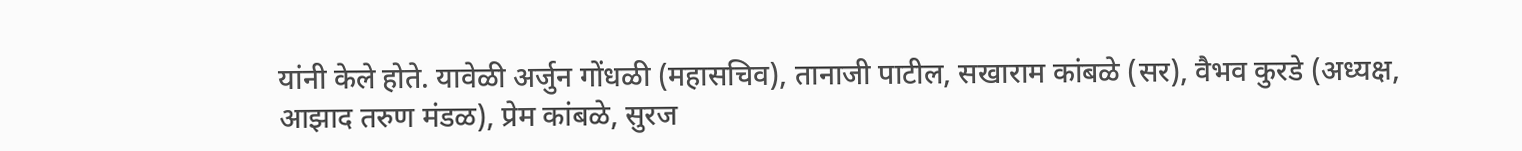यांनी केले होते. यावेळी अर्जुन गोंधळी (महासचिव), तानाजी पाटील, सखाराम कांबळे (सर), वैभव कुरडे (अध्यक्ष, आझाद तरुण मंडळ), प्रेम कांबळे, सुरज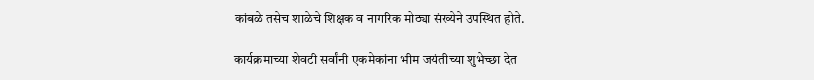कांबळे तसेच शाळेचे शिक्षक व नागरिक मोठ्या संख्येने उपस्थित होते.

कार्यक्रमाच्या शेवटी सर्वांनी एकमेकांना भीम जयंतीच्या शुभेच्छा देत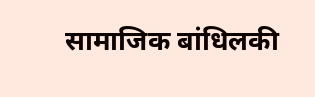सामाजिक बांधिलकी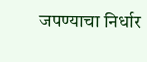जपण्याचा निर्धार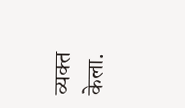व्यक्त केला.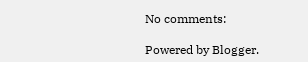No comments:

Powered by Blogger.